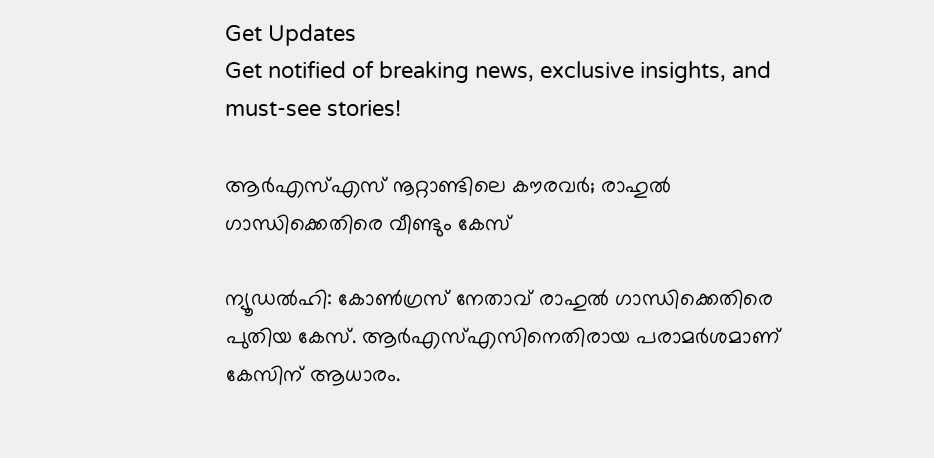Get Updates
Get notified of breaking news, exclusive insights, and must-see stories!

ആര്‍എസ്എസ് നൂറ്റാണ്ടിലെ കൗരവര്‍; രാഹുല്‍ ഗാന്ധിക്കെതിരെ വീണ്ടും കേസ്

ന്യൂഡല്‍ഹി: കോണ്‍ഗ്രസ് നേതാവ് രാഹുല്‍ ഗാന്ധിക്കെതിരെ പുതിയ കേസ്. ആര്‍എസ്എസിനെതിരായ പരാമര്‍ശമാണ് കേസിന് ആധാരം.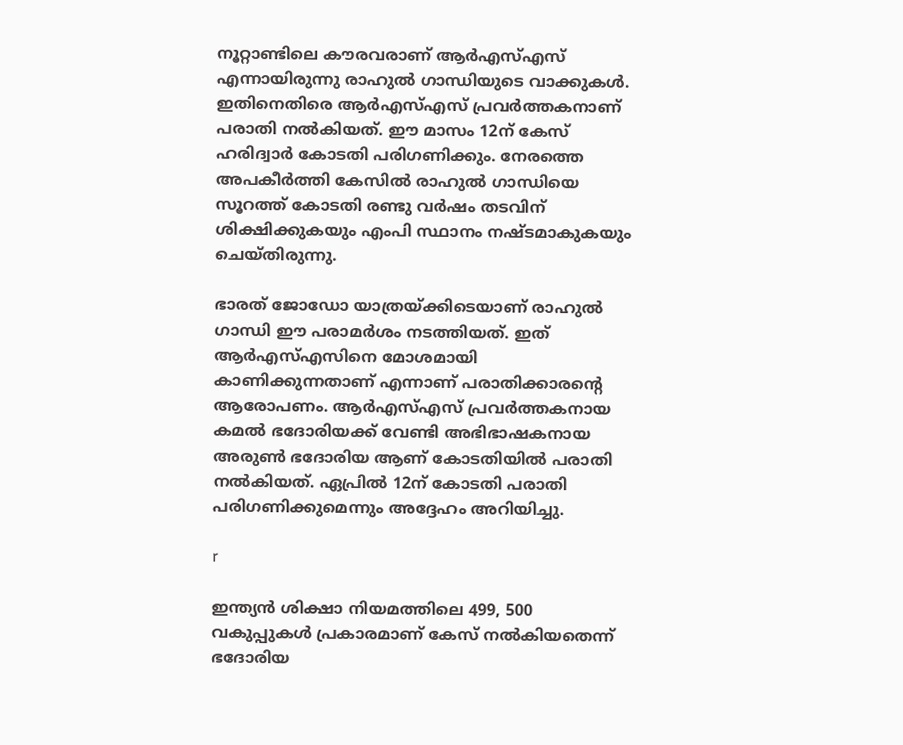നൂറ്റാണ്ടിലെ കൗരവരാണ് ആര്‍എസ്എസ് എന്നായിരുന്നു രാഹുല്‍ ഗാന്ധിയുടെ വാക്കുകള്‍. ഇതിനെതിരെ ആര്‍എസ്എസ് പ്രവര്‍ത്തകനാണ് പരാതി നല്‍കിയത്. ഈ മാസം 12ന് കേസ് ഹരിദ്വാര്‍ കോടതി പരിഗണിക്കും. നേരത്തെ അപകീര്‍ത്തി കേസില്‍ രാഹുല്‍ ഗാന്ധിയെ സൂറത്ത് കോടതി രണ്ടു വര്‍ഷം തടവിന് ശിക്ഷിക്കുകയും എംപി സ്ഥാനം നഷ്ടമാകുകയും ചെയ്തിരുന്നു.

ഭാരത് ജോഡോ യാത്രയ്ക്കിടെയാണ് രാഹുല്‍ ഗാന്ധി ഈ പരാമര്‍ശം നടത്തിയത്. ഇത് ആര്‍എസ്എസിനെ മോശമായി കാണിക്കുന്നതാണ് എന്നാണ് പരാതിക്കാരന്റെ ആരോപണം. ആര്‍എസ്എസ് പ്രവര്‍ത്തകനായ കമല്‍ ഭദോരിയക്ക് വേണ്ടി അഭിഭാഷകനായ അരുണ്‍ ഭദോരിയ ആണ് കോടതിയില്‍ പരാതി നല്‍കിയത്. ഏപ്രില്‍ 12ന് കോടതി പരാതി പരിഗണിക്കുമെന്നും അദ്ദേഹം അറിയിച്ചു.

r

ഇന്ത്യന്‍ ശിക്ഷാ നിയമത്തിലെ 499, 500 വകുപ്പുകള്‍ പ്രകാരമാണ് കേസ് നല്‍കിയതെന്ന് ഭദോരിയ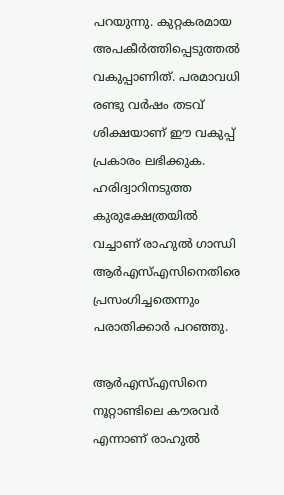പറയുന്നു. കുറ്റകരമായ അപകീര്‍ത്തിപ്പെടുത്തല്‍ വകുപ്പാണിത്. പരമാവധി രണ്ടു വര്‍ഷം തടവ് ശിക്ഷയാണ് ഈ വകുപ്പ് പ്രകാരം ലഭിക്കുക. ഹരിദ്വാറിനടുത്ത കുരുക്ഷേത്രയില്‍ വച്ചാണ് രാഹുല്‍ ഗാന്ധി ആര്‍എസ്എസിനെതിരെ പ്രസംഗിച്ചതെന്നും പരാതിക്കാര്‍ പറഞ്ഞു.

ആര്‍എസ്എസിനെ നൂറ്റാണ്ടിലെ കൗരവര്‍ എന്നാണ് രാഹുല്‍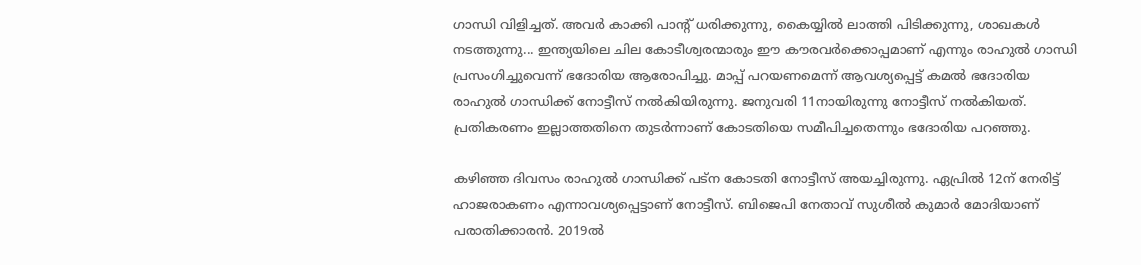ഗാന്ധി വിളിച്ചത്. അവര്‍ കാക്കി പാന്റ് ധരിക്കുന്നു, കൈയ്യില്‍ ലാത്തി പിടിക്കുന്നു, ശാഖകള്‍ നടത്തുന്നു... ഇന്ത്യയിലെ ചില കോടീശ്വരന്മാരും ഈ കൗരവര്‍ക്കൊപ്പമാണ് എന്നും രാഹുല്‍ ഗാന്ധി പ്രസംഗിച്ചുവെന്ന് ഭദോരിയ ആരോപിച്ചു. മാപ്പ് പറയണമെന്ന് ആവശ്യപ്പെട്ട് കമല്‍ ഭദോരിയ രാഹുല്‍ ഗാന്ധിക്ക് നോട്ടീസ് നല്‍കിയിരുന്നു. ജനുവരി 11നായിരുന്നു നോട്ടീസ് നല്‍കിയത്. പ്രതികരണം ഇല്ലാത്തതിനെ തുടര്‍ന്നാണ് കോടതിയെ സമീപിച്ചതെന്നും ഭദോരിയ പറഞ്ഞു.

കഴിഞ്ഞ ദിവസം രാഹുല്‍ ഗാന്ധിക്ക് പട്‌ന കോടതി നോട്ടീസ് അയച്ചിരുന്നു. ഏപ്രില്‍ 12ന് നേരിട്ട് ഹാജരാകണം എന്നാവശ്യപ്പെട്ടാണ് നോട്ടീസ്. ബിജെപി നേതാവ് സുശീല്‍ കുമാര്‍ മോദിയാണ് പരാതിക്കാരന്‍. 2019ല്‍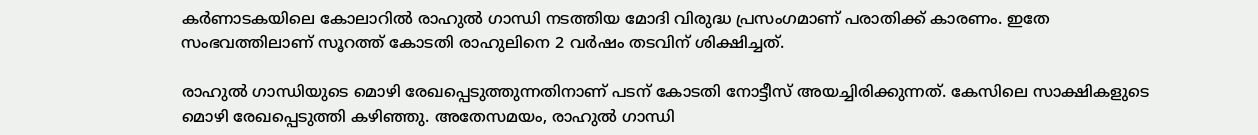കര്‍ണാടകയിലെ കോലാറില്‍ രാഹുല്‍ ഗാന്ധി നടത്തിയ മോദി വിരുദ്ധ പ്രസംഗമാണ് പരാതിക്ക് കാരണം. ഇതേ സംഭവത്തിലാണ് സൂറത്ത് കോടതി രാഹുലിനെ 2 വര്‍ഷം തടവിന് ശിക്ഷിച്ചത്.

രാഹുല്‍ ഗാന്ധിയുടെ മൊഴി രേഖപ്പെടുത്തുന്നതിനാണ് പടന് കോടതി നോട്ടീസ് അയച്ചിരിക്കുന്നത്. കേസിലെ സാക്ഷികളുടെ മൊഴി രേഖപ്പെടുത്തി കഴിഞ്ഞു. അതേസമയം, രാഹുല്‍ ഗാന്ധി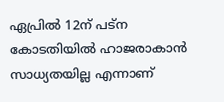ഏപ്രില്‍ 12ന് പട്‌ന കോടതിയില്‍ ഹാജരാകാന്‍ സാധ്യതയില്ല എന്നാണ്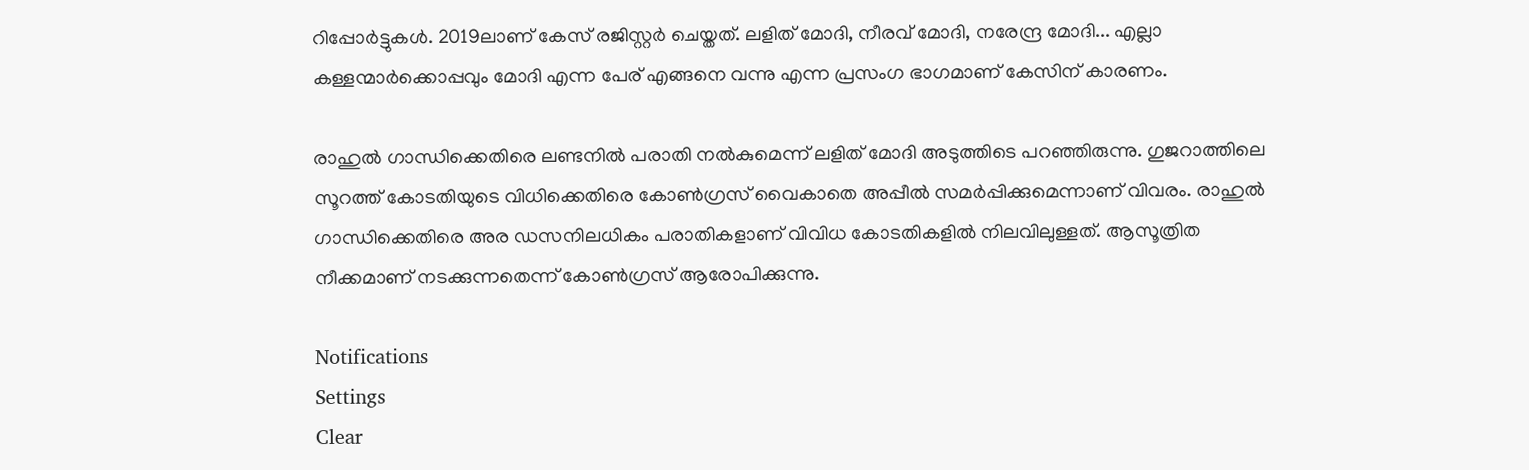റിപ്പോര്‍ട്ടുകള്‍. 2019ലാണ് കേസ് രജിസ്റ്റര്‍ ചെയ്തത്. ലളിത് മോദി, നീരവ് മോദി, നരേന്ദ്ര മോദി... എല്ലാ കള്ളന്മാര്‍ക്കൊപ്പവും മോദി എന്ന പേര് എങ്ങനെ വന്നു എന്ന പ്രസംഗ ഭാഗമാണ് കേസിന് കാരണം.

രാഹുല്‍ ഗാന്ധിക്കെതിരെ ലണ്ടനില്‍ പരാതി നല്‍കുമെന്ന് ലളിത് മോദി അടുത്തിടെ പറഞ്ഞിരുന്നു. ഗുജറാത്തിലെ സൂറത്ത് കോടതിയുടെ വിധിക്കെതിരെ കോണ്‍ഗ്രസ് വൈകാതെ അപ്പീല്‍ സമര്‍പ്പിക്കുമെന്നാണ് വിവരം. രാഹുല്‍ ഗാന്ധിക്കെതിരെ അര ഡസനിലധികം പരാതികളാണ് വിവിധ കോടതികളില്‍ നിലവിലുള്ളത്. ആസൂത്രിത നീക്കമാണ് നടക്കുന്നതെന്ന് കോണ്‍ഗ്രസ് ആരോപിക്കുന്നു.

Notifications
Settings
Clear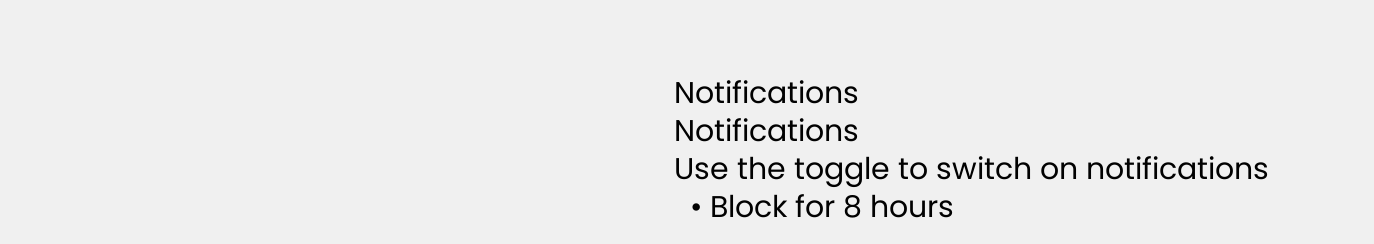Notifications
Notifications
Use the toggle to switch on notifications
  • Block for 8 hours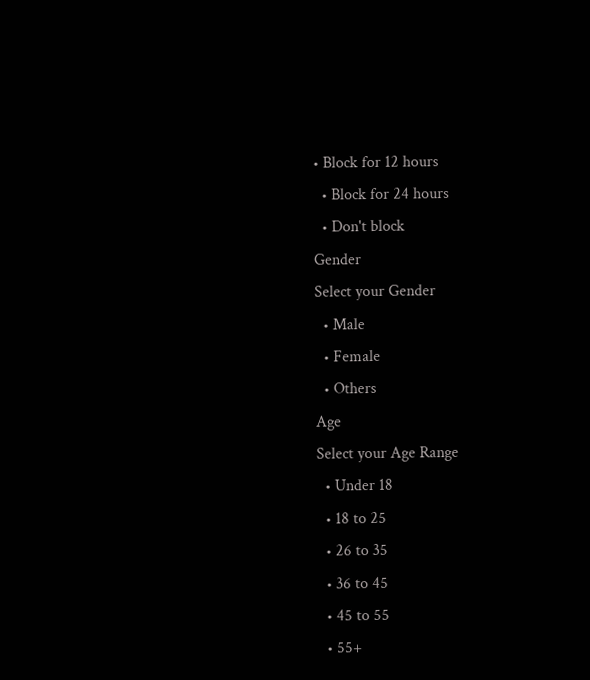• Block for 12 hours
  • Block for 24 hours
  • Don't block
Gender
Select your Gender
  • Male
  • Female
  • Others
Age
Select your Age Range
  • Under 18
  • 18 to 25
  • 26 to 35
  • 36 to 45
  • 45 to 55
  • 55+